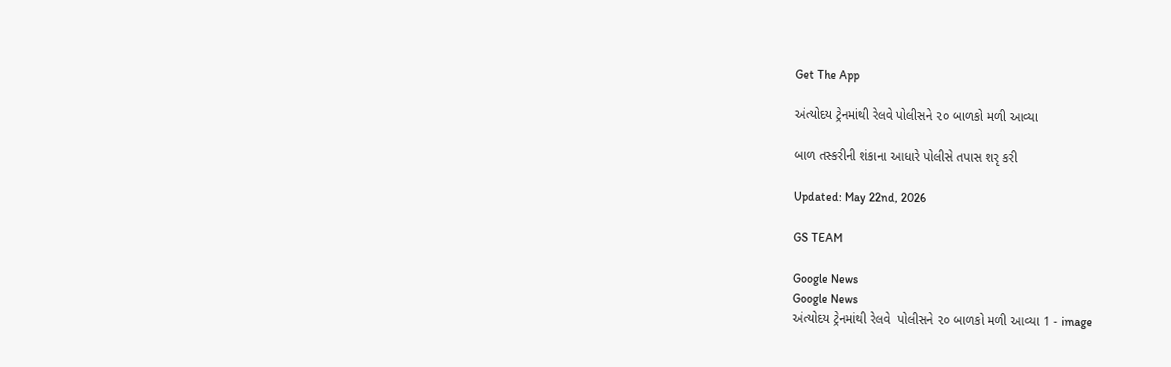Get The App

અંત્યોદય ટ્રેનમાંથી રેલવે પોલીસને ૨૦ બાળકો મળી આવ્યા

બાળ તસ્કરીની શંકાના આધારે પોલીસે તપાસ શરૃ કરી

Updated: May 22nd, 2026

GS TEAM

Google News
Google News
અંત્યોદય ટ્રેનમાંથી રેલવે  પોલીસને ૨૦ બાળકો મળી આવ્યા 1 - image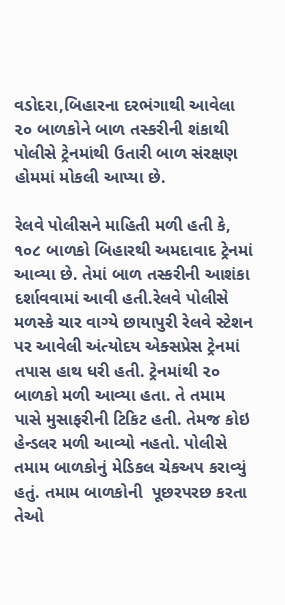વડોદરા,બિહારના દરભંગાથી આવેલા ૨૦ બાળકોને બાળ તસ્કરીની શંકાથી પોલીસે ટ્રેનમાંથી ઉતારી બાળ સંરક્ષણ હોમમાં મોકલી આપ્યા છે.

રેલવે પોલીસને માહિતી મળી હતી કે, ૧૦૮ બાળકો બિહારથી અમદાવાદ ટ્રેનમાં આવ્યા છે. તેમાં બાળ તસ્કરીની આશંકા દર્શાવવામાં આવી હતી.રેલવે પોલીસે મળસ્કે ચાર વાગ્યે છાયાપુરી રેલવે સ્ટેશન પર આવેલી અંત્યોદય એક્સપ્રેસ ટ્રેનમાં તપાસ હાથ ધરી હતી. ટ્રેનમાંથી ૨૦ બાળકો મળી આવ્યા હતા. તે તમામ પાસે મુસાફરીની ટિકિટ હતી. તેમજ કોઇ હેન્ડલર મળી આવ્યો નહતો. પોલીસે તમામ બાળકોનું મેડિકલ ચેકઅપ કરાવ્યું હતું. તમામ બાળકોની  પૂછરપરછ કરતા તેઓ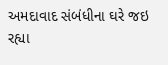અમદાવાદ સંબંધીના ઘરે જઇ રહ્યા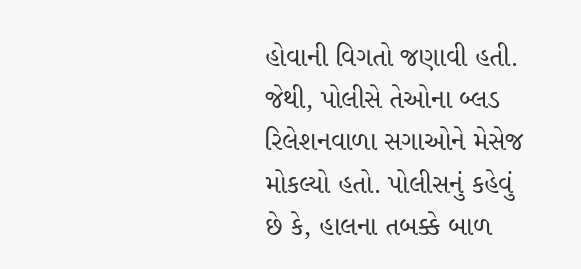હોવાની વિગતો જણાવી હતી. જેથી, પોલીસે તેઓના બ્લડ રિલેશનવાળા સગાઓને મેસેજ મોકલ્યો હતો. પોલીસનું કહેવું છે કે, હાલના તબક્કે બાળ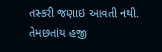તસ્કરી જણાઇ આવતી નથી. તેમછતાંય હજી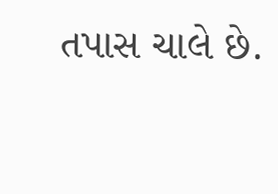તપાસ ચાલે છે.